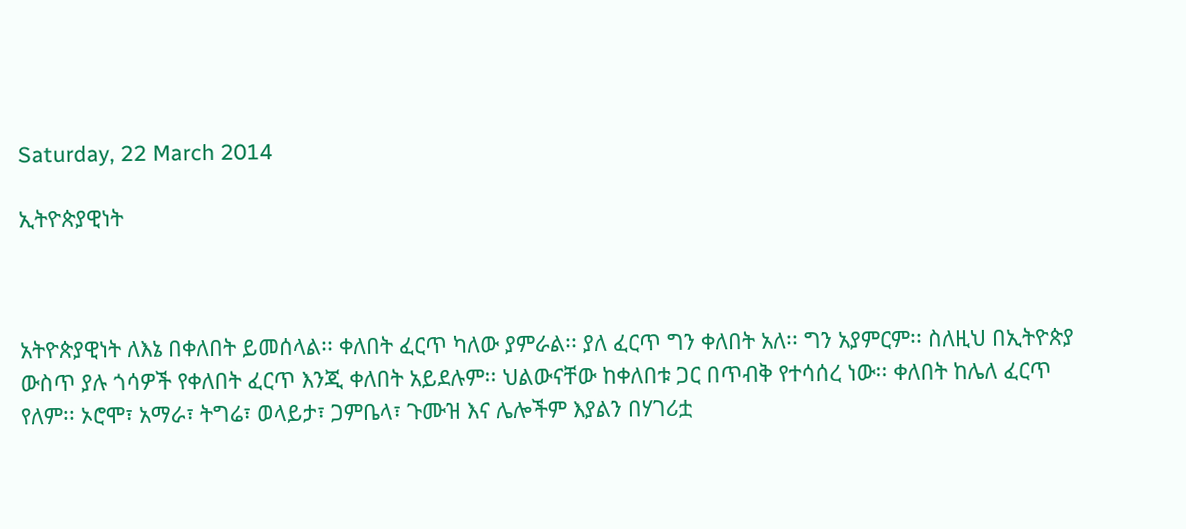Saturday, 22 March 2014

ኢትዮጵያዊነት



አትዮጵያዊነት ለእኔ በቀለበት ይመሰላል፡፡ ቀለበት ፈርጥ ካለው ያምራል፡፡ ያለ ፈርጥ ግን ቀለበት አለ፡፡ ግን አያምርም፡፡ ስለዚህ በኢትዮጵያ ውስጥ ያሉ ጎሳዎች የቀለበት ፈርጥ እንጂ ቀለበት አይደሉም፡፡ ህልውናቸው ከቀለበቱ ጋር በጥብቅ የተሳሰረ ነው፡፡ ቀለበት ከሌለ ፈርጥ የለም፡፡ ኦሮሞ፣ አማራ፣ ትግሬ፣ ወላይታ፣ ጋምቤላ፣ ጉሙዝ እና ሌሎችም እያልን በሃገሪቷ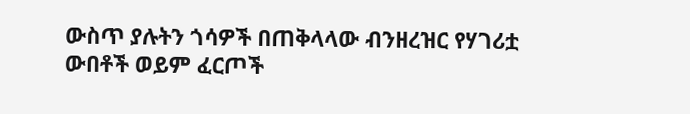ውስጥ ያሉትን ጎሳዎች በጠቅላላው ብንዘረዝር የሃገሪቷ ውበቶች ወይም ፈርጦች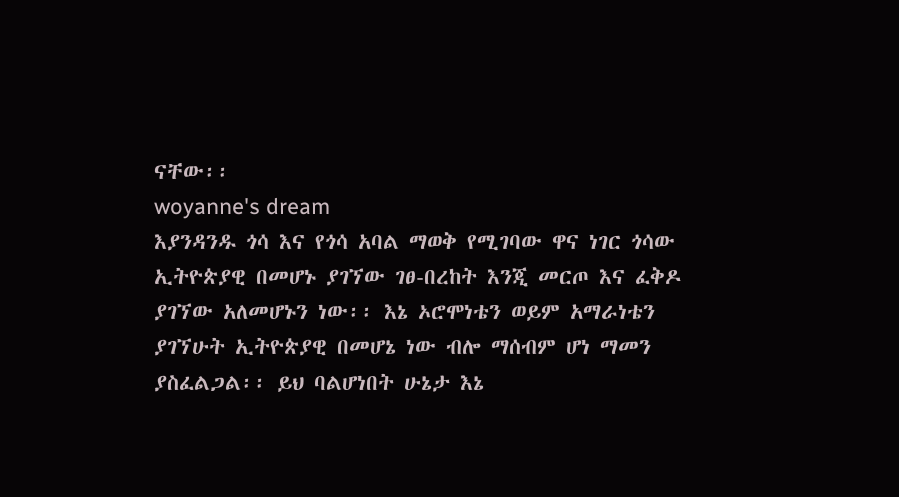ናቸው፡፡
woyanne's dream
እያንዳንዱ ጎሳ እና የጎሳ አባል ማወቅ የሚገባው ዋና ነገር ጎሳው ኢትዮጵያዊ በመሆኑ ያገኘው ገፀ-በረከት እንጂ መርጦ እና ፈቅዶ ያገኘው አለመሆኑን ነው፡፡ እኔ ኦሮሞነቴን ወይም አማራነቴን ያገኘሁት ኢትዮጵያዊ በመሆኔ ነው ብሎ ማሰብም ሆነ ማመን ያስፈልጋል፡፡ ይህ ባልሆነበት ሁኔታ እኔ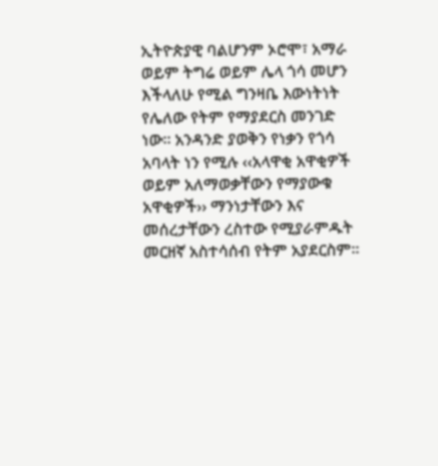ኢትዮጵያዊ ባልሆንም ኦሮሞ፣ አማራ ወይም ትግሬ ወይም ሌላ ጎሳ መሆን እችላለሁ የሚል ግንዛቤ እውነትነት የሌለው የትም የማያደርስ መንገድ ነው፡፡ አንዳንድ ያወቅን የነቃን የጎሳ አባላት ነን የሚሉ ‹‹አላዋቂ አዋቂዎች ወይም አለማወቃቸውን የማያውቁ አዋቂዎች›› ማንነታቸውን እና መሰረታቸውን ረስተው የሚያራምዱት መርዘኛ አስተሳሰብ የትም አያደርስም፡፡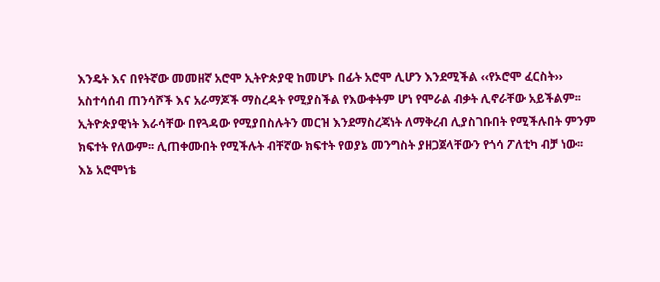እንዴት እና በየትኛው መመዘኛ አሮሞ ኢትዮጵያዊ ከመሆኑ በፊት አሮሞ ሊሆን እንደሚችል ‹‹የኦሮሞ ፈርስት›› አስተሳሰብ ጠንሳሾች እና አራማጆች ማስረዳት የሚያስችል የእውቀትም ሆነ የሞራል ብቃት ሊኖራቸው አይችልም፡፡ ኢትዮጵያዊነት እራሳቸው በየጓዳው የሚያበስሉትን መርዝ እንደማስረጃነት ለማቅረብ ሊያስገቡበት የሚችሉበት ምንም ክፍተት የለውም፡፡ ሊጠቀሙበት የሚችሉት ብቸኛው ክፍተት የወያኔ መንግስት ያዘጋጀላቸውን የጎሳ ፖለቲካ ብቻ ነው፡፡
እኔ አሮሞነቴ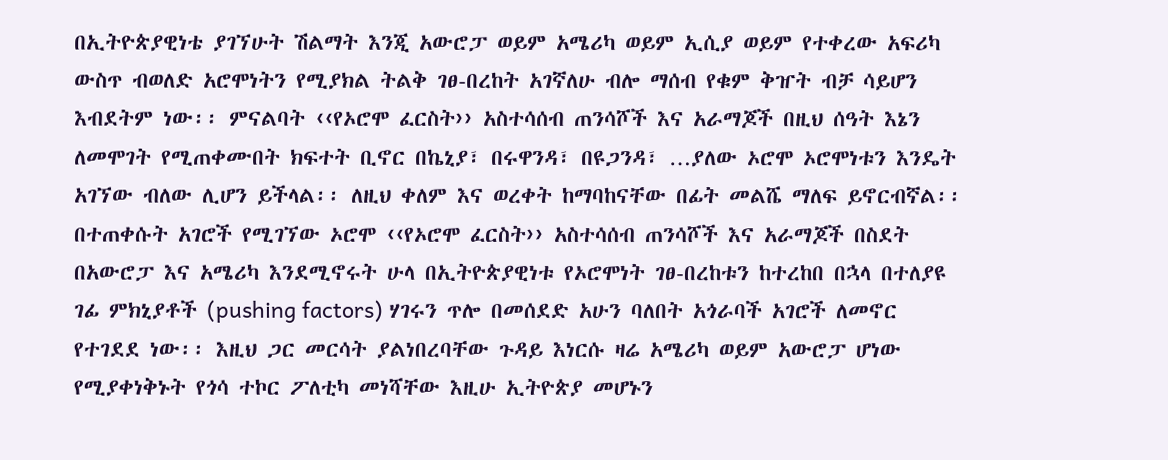በኢትዮጵያዊነቴ ያገኘሁት ሽልማት እንጂ አውሮፓ ወይም አሜሪካ ወይም ኢሲያ ወይም የተቀረው አፍሪካ ውስጥ ብወለድ አሮሞነትን የሚያክል ትልቅ ገፀ-በረከት አገኛለሁ ብሎ ማሰብ የቁም ቅዠት ብቻ ሳይሆን እብደትም ነው፡፡ ምናልባት ‹‹የኦሮሞ ፈርስት›› አስተሳሰብ ጠንሳሾች እና አራማጆች በዚህ ሰዓት እኔን ለመሞገት የሚጠቀሙበት ክፍተት ቢኖር በኬኒያ፣ በሩዋንዳ፣ በዩጋንዳ፣ …ያለው ኦሮሞ ኦሮሞነቱን እንዴት አገኘው ብለው ሊሆን ይችላል፡፡ ለዚህ ቀለም እና ወረቀት ከማባከናቸው በፊት መልሼ ማለፍ ይኖርብኛል፡፡
በተጠቀሱት አገሮች የሚገኘው ኦሮሞ ‹‹የኦሮሞ ፈርስት›› አስተሳሰብ ጠንሳሾች እና አራማጆች በስደት በአውሮፓ እና አሜሪካ እንደሚኖሩት ሁላ በኢትዮጵያዊነቱ የኦሮሞነት ገፀ-በረከቱን ከተረከበ በኋላ በተለያዩ ገፊ ምክኒያቶች (pushing factors) ሃገሩን ጥሎ በመሰደድ አሁን ባለበት አጎራባች አገሮች ለመኖር የተገደደ ነው፡፡ እዚህ ጋር መርሳት ያልነበረባቸው ጉዳይ እነርሱ ዛሬ አሜሪካ ወይም አውሮፓ ሆነው የሚያቀነቅኑት የጎሳ ተኮር ፖለቲካ መነሻቸው እዚሁ ኢትዮጵያ መሆኑን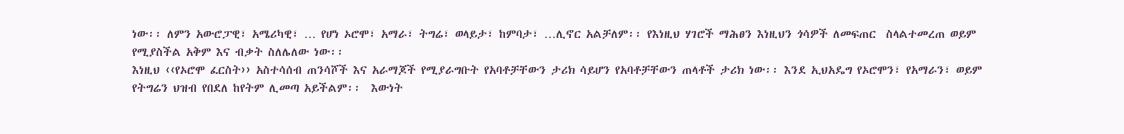ነው፡፡ ለምን አውሮፓዊ፣ አሜሪካዊ፣ … የሆነ ኦሮሞ፣ አማራ፣ ትግሬ፣ ወላይታ፣ ከምባታ፣ …ሊኖር አልቻለም፡፡ የእነዚህ ሃገሮች ማሕፀን እነዚህን ጎሳዎች ለመፍጠር  ስላልተመረጠ ወይም የሚያስችል አቅም እና ብቃት ስለሌለው ነው፡፡
እነዚህ ‹‹የኦሮሞ ፈርስት›› አስተሳሰብ ጠንሳሾች እና አራማጆች የሚያራግቡት የአባቶቻቸውን ታሪክ ሳይሆን የአባቶቻቸውን ጠላቶች ታሪክ ነው፡፡ እንደ ኢህአዴግ የኦሮሞን፣ የአማራን፣ ወይም የትግሬን ህዝብ የበደለ ከየትም ሊመጣ አይችልም፡፡  እውነት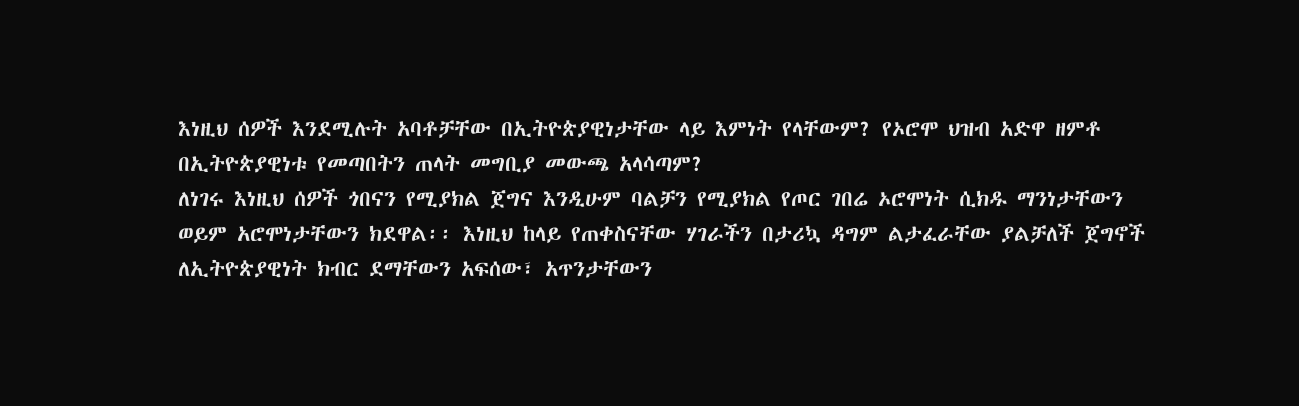እነዚህ ሰዎች እንደሚሉት አባቶቻቸው በኢትዮጵያዊነታቸው ላይ እምነት የላቸውም? የኦሮሞ ህዝብ አድዋ ዘምቶ በኢትዮጵያዊነቱ የመጣበትን ጠላት መግቢያ መውጫ አላሳጣም?
ለነገሩ እነዚህ ሰዎች ጎበናን የሚያክል ጀግና እንዲሁም ባልቻን የሚያክል የጦር ገበሬ ኦሮሞነት ሲክዱ ማንነታቸውን ወይም አሮሞነታቸውን ክደዋል፡፡ እነዚህ ከላይ የጠቀስናቸው ሃገራችን በታሪኳ ዳግም ልታፈራቸው ያልቻለች ጀግኖች ለኢትዮጵያዊነት ክብር ደማቸውን አፍሰው፣ አጥንታቸውን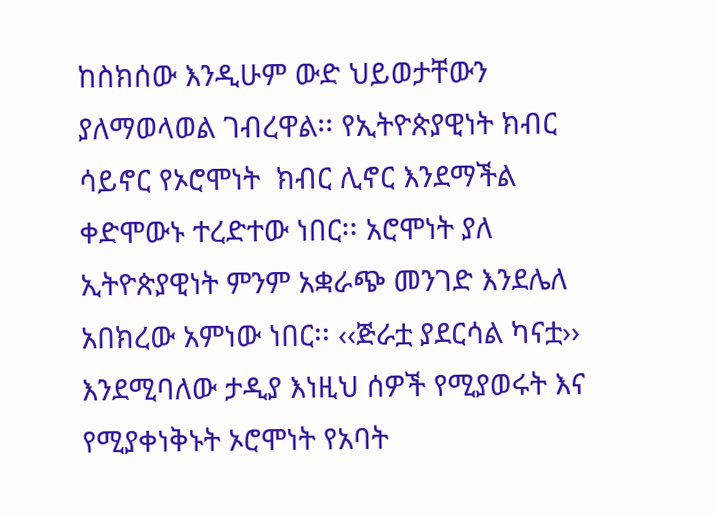ከስክሰው እንዲሁም ውድ ህይወታቸውን ያለማወላወል ገብረዋል፡፡ የኢትዮጵያዊነት ክብር ሳይኖር የኦሮሞነት  ክብር ሊኖር እንደማችል ቀድሞውኑ ተረድተው ነበር፡፡ አሮሞነት ያለ ኢትዮጵያዊነት ምንም አቋራጭ መንገድ እንደሌለ አበክረው አምነው ነበር፡፡ ‹‹ጅራቷ ያደርሳል ካናቷ›› እንደሚባለው ታዲያ እነዚህ ሰዎች የሚያወሩት እና የሚያቀነቅኑት ኦሮሞነት የአባት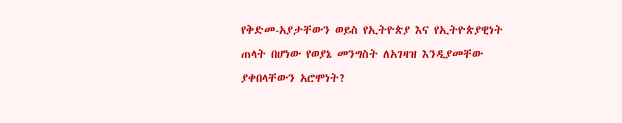የቅድመ-አያታቸውን ወይስ የኢትዮጵያ እና የኢትዮጵያዊነት ጠላት በሆነው የወያኔ መንግስት ለአገዛዝ እንዲያመቸው ያቀበላቸውን አሮሞነት?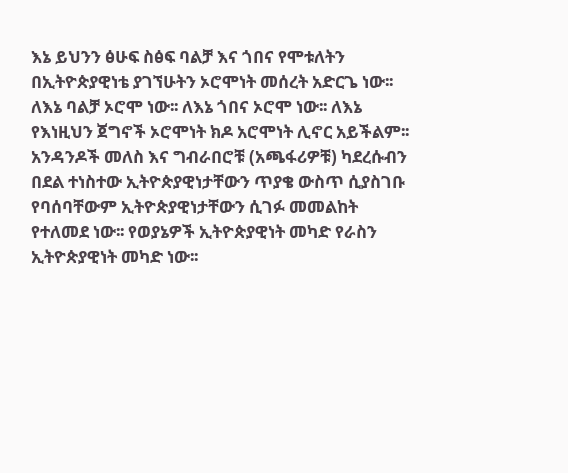እኔ ይህንን ፅሁፍ ስፅፍ ባልቻ እና ጎበና የሞቱለትን በኢትዮጵያዊነቴ ያገኘሁትን ኦሮሞነት መሰረት አድርጌ ነው፡፡ ለእኔ ባልቻ ኦሮሞ ነው፡፡ ለእኔ ጎበና ኦሮሞ ነው፡፡ ለእኔ የእነዚህን ጀግኖች ኦሮሞነት ክዶ አሮሞነት ሊኖር አይችልም፡፡ አንዳንዶች መለስ እና ግብራበሮቹ (አጫፋሪዎቹ) ካደረሱብን በደል ተነስተው ኢትዮጵያዊነታቸውን ጥያቄ ውስጥ ሲያስገቡ የባሰባቸውም ኢትዮጵያዊነታቸውን ሲገፉ መመልከት የተለመደ ነው፡፡ የወያኔዎች ኢትዮጵያዊነት መካድ የራስን ኢትዮጵያዊነት መካድ ነው፡፡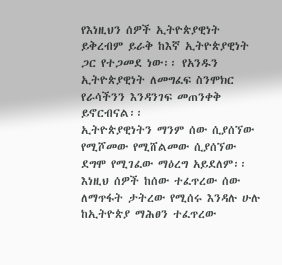የእነዚህን ሰዎች ኢትዮጵያዊነት ይቅረብም ይራቅ ከእኛ ኢትዮጵያዊነት ጋር የተጋመደ ነው፡፡ የአንዱን ኢትዮጵያዊነት ለመግፈፍ ስንሞክር የራሳችንን እንዳንገፍ መጠንቀቅ ይኖርብናል፡፡
ኢትዮጵያዊነትን ማንም ሰው ሲያሰኘው የሚሾመው የሚሸልመው ሲያሰኘው ደግሞ የሚገፈው ማዕረግ አይደለም፡፡ እነዚህ ሰዎች ከሰው ተፈጥረው ሰው ለማጥፋት ታትረው የሚሰሩ እንዳሉ ሁሉ ከኢትዮጵያ ማሕፀን ተፈጥረው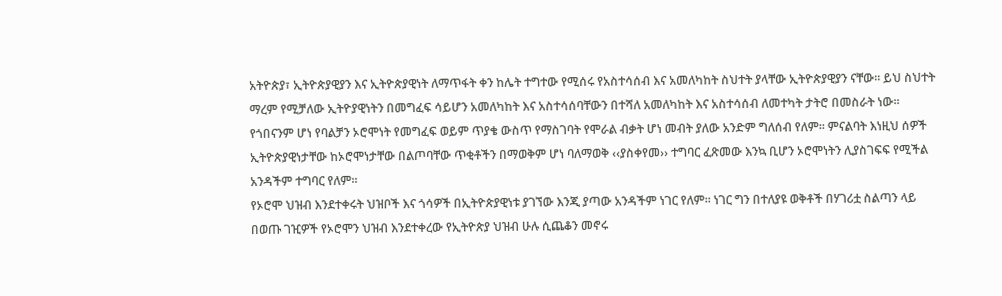አትዮጵያ፣ ኢትዮጵያዊያን እና ኢትዮጵያዊነት ለማጥፋት ቀን ከሌት ተግተው የሚሰሩ የአስተሳሰብ እና አመለካከት ስህተት ያላቸው ኢትዮጵያዊያን ናቸው፡፡ ይህ ስህተት ማረም የሚቻለው ኢትዮያዊነትን በመግፈፍ ሳይሆን አመለካከት እና አስተሳሰባቸውን በተሻለ አመለካከት እና አስተሳሰብ ለመተካት ታትሮ በመስራት ነው፡፡
የጎበናንም ሆነ የባልቻን ኦሮሞነት የመግፈፍ ወይም ጥያቄ ውስጥ የማስገባት የሞራል ብቃት ሆነ መብት ያለው አንድም ግለሰብ የለም፡፡ ምናልባት እነዚህ ሰዎች ኢትዮጵያዊነታቸው ከኦሮሞነታቸው በልጦባቸው ጥቂቶችን በማወቅም ሆነ ባለማወቅ ‹‹ያስቀየመ›› ተግባር ፈጽመው እንኳ ቢሆን ኦሮሞነትን ሊያስገፍፍ የሚችል አንዳችም ተግባር የለም፡፡
የኦሮሞ ህዝብ እንደተቀሩት ህዝቦች እና ጎሳዎች በኢትዮጵያዊነቱ ያገኘው እንጂ ያጣው አንዳችም ነገር የለም፡፡ ነገር ግን በተለያዩ ወቅቶች በሃገሪቷ ስልጣን ላይ በወጡ ገዢዎች የኦሮሞን ህዝብ እንደተቀረው የኢትዮጵያ ህዝብ ሁሉ ሲጨቆን መኖሩ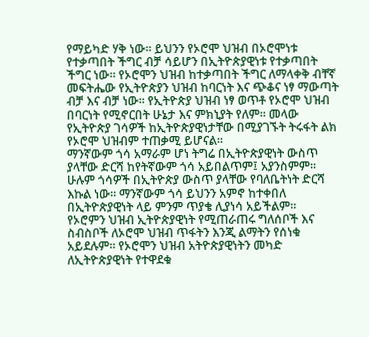የማይካድ ሃቅ ነው፡፡ ይህንን የኦሮሞ ህዝብ በኦሮሞነቱ የተቃጣበት ችግር ብቻ ሳይሆን በኢትዮጵያዊነቱ የተቃጣበት ችግር ነው፡፡ የኦሮሞን ህዝብ ከተቃጣበት ችግር ለማላቀቅ ብቸኛ መፍትሔው የኢትዮጵያን ህዝብ ከባርነት እና ጭቆና ነፃ ማውጣት ብቻ እና ብቻ ነው፡፡ የኢትዮጵያ ህዝብ ነፃ ወጥቶ የኦሮሞ ህዝብ በባርነት የሚኖርበት ሁኔታ እና ምክኒያት የለም፡፡ መላው የኢትዮጵያ ገሳዎች ከኢትዮጵያዊነታቸው በሚያገኙት ትሩፋት ልክ የኦሮሞ ህዝብም ተጠቃሚ ይሆናል፡፡
ማንኛውም ጎሳ አማራም ሆነ ትግሬ በኢትዮጵያዊነት ውስጥ ያላቸው ድርሻ ከየትኛውም ጎሳ አይበልጥም፤ አያንስምም፡፡ ሁሉም ጎሳዎች በኢትዮጵያ ውስጥ ያላቸው የባለቤትነት ድርሻ እኩል ነው፡፡ ማንኛውም ጎሳ ይህንን አምኖ ከተቀበለ በኢትዮጵያዊነት ላይ ምንም ጥያቄ ሊያነሳ አይችልም፡፡
የኦሮምን ህዝብ ኢትዮጵያዊነት የሚጠራጠሩ ግለሰቦች እና ስብስቦች ለኦሮሞ ህዝብ ጥፋትን እንጂ ልማትን የሰነቁ አይደሉም፡፡ የኦሮሞን ህዝብ አትዮጵያዊነትን መካድ ለኢትዮጵያዊነት የተዋደቁ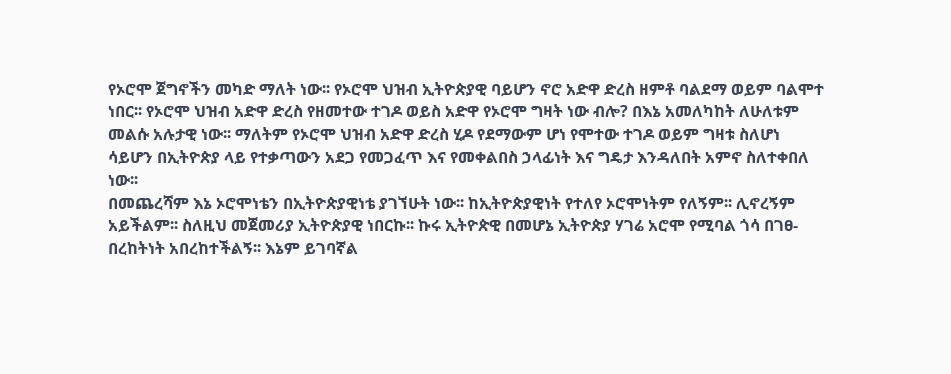የኦሮሞ ጀግኖችን መካድ ማለት ነው፡፡ የኦሮሞ ህዝብ ኢትዮጵያዊ ባይሆን ኖሮ አድዋ ድረስ ዘምቶ ባልደማ ወይም ባልሞተ ነበር፡፡ የኦሮሞ ህዝብ አድዋ ድረስ የዘመተው ተገዶ ወይስ አድዋ የኦሮሞ ግዛት ነው ብሎ? በእኔ አመለካከት ለሁለቱም መልሱ አሉታዊ ነው፡፡ ማለትም የኦሮሞ ህዝብ አድዋ ድረስ ሂዶ የደማውም ሆነ የሞተው ተገዶ ወይም ግዛቱ ስለሆነ ሳይሆን በኢትዮጵያ ላይ የተቃጣውን አደጋ የመጋፈጥ እና የመቀልበስ ኃላፊነት እና ግዴታ እንዳለበት አምኖ ስለተቀበለ ነው፡፡
በመጨረሻም እኔ ኦሮሞነቴን በኢትዮጵያዊነቴ ያገኘሁት ነው፡፡ ከኢትዮጵያዊነት የተለየ ኦሮሞነትም የለኝም፡፡ ሊኖረኝም አይችልም፡፡ ስለዚህ መጀመሪያ ኢትዮጵያዊ ነበርኩ፡፡ ኩሩ ኢትዮጵዊ በመሆኔ ኢትዮጵያ ሃገሬ አሮሞ የሚባል ጎሳ በገፀ-በረከትነት አበረከተችልኝ፡፡ እኔም ይገባኛል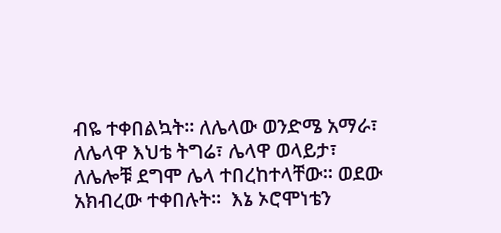ብዬ ተቀበልኳት፡፡ ለሌላው ወንድሜ አማራ፣ ለሌላዋ እህቴ ትግሬ፣ ሌላዋ ወላይታ፣ ለሌሎቹ ደግሞ ሌላ ተበረከተላቸው፡፡ ወደው አክብረው ተቀበሉት፡፡  እኔ ኦሮሞነቴን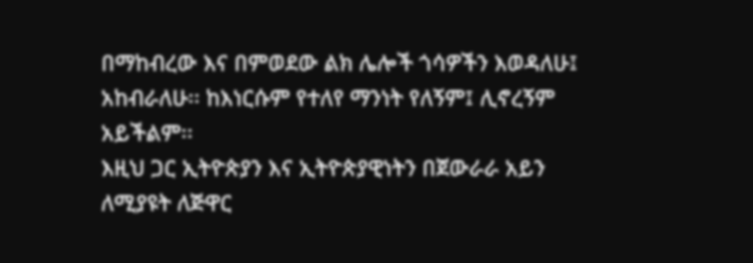በማከብረው እና በምወደው ልክ ሌሎች ጎሳዎችን እወዳለሁ፤ አከብራለሁ፡፡ ከእነርሱም የተለየ ማንነት የለኝም፤ ሊኖረኝም አይችልም፡፡
እዚህ ጋር ኢትዮጵያን እና ኢትዮጵያዊነትን በጀውራራ አይን ለሚያዩት ለጅዋር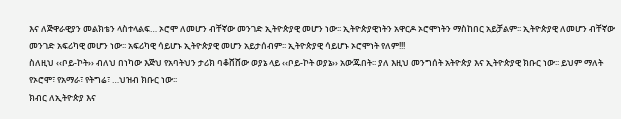እና ለጅዋራዊያን መልክቴን ላስተላልፍ… ኦሮሞ ለመሆን ብቸኛው መንገድ ኢትዮጵያዊ መሆን ነው፡፡ ኢትዮጵያዊነትን አዋርዶ ኦሮሞነትን ማስከበር አይቻልም፡፡ ኢትዮጵያዊ ለመሆን ብቸኛው መንገድ አፍሪካዊ መሆን ነው፡፡ አፍሪካዊ ሳይሆኑ ኢትዮጵያዊ መሆን አይታሰብም፡፡ ኢትዮጵያዊ ሳይሆኑ ኦሮሞነት የለም!!!
ስለዚህ ‹‹ቦይ-ኮት›› ብለህ በነካው እጅህ የአባትህን ታሪክ ባቆሸሸው ወያኔ ላይ ‹‹ቦይ-ኮት ወያኔ›› አውጁበት፡፡ ያለ እዚህ መንግሰት አትዮጵያ እና ኢትዮጵያዊ ክቡር ነው፡፡ ይህም ማለት የኦሮሞ፣ የአማራ፣ የትግሬ፣ …ህዝብ ክቡር ነው፡፡
ክብር ለኢትዮጵያ እና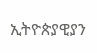ኢትዮጵያዊያን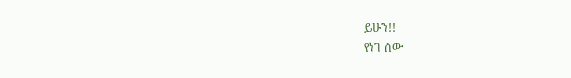ይሁን!!
የነገ ሰው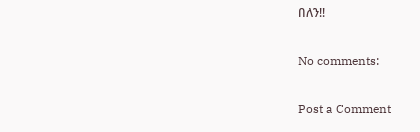በለን!!

No comments:

Post a Comment